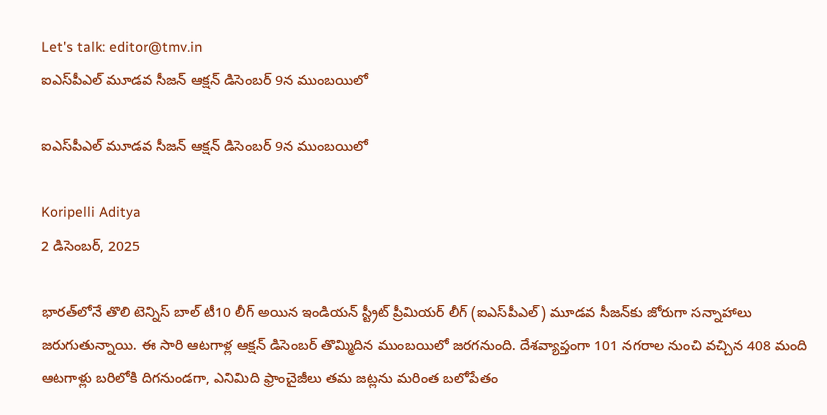Let's talk: editor@tmv.in
ఐఎస్‌పీఎల్ మూడవ సీజన్ ఆక్షన్ డిసెంబర్ 9న ముంబయిలో

ఐఎస్‌పీఎల్ మూడవ సీజన్ ఆక్షన్ డిసెంబర్ 9న ముంబయిలో

Koripelli Aditya
2 డిసెంబర్, 2025

భారత్‌లోనే తొలి టెన్నిస్ బాల్ టీ10 లీగ్ అయిన ఇండియన్ స్ట్రీట్ ప్రీమియర్ లీగ్ (ఐఎస్‌పీఎల్) మూడవ సీజన్‌కు జోరుగా సన్నాహాలు జరుగుతున్నాయి. ఈ సారి ఆటగాళ్ల ఆక్షన్ డిసెంబర్ తొమ్మిదిన ముంబయిలో జరగనుంది. దేశవ్యాప్తంగా 101 నగరాల నుంచి వచ్చిన 408 మంది ఆటగాళ్లు బరిలోకి దిగనుండగా, ఎనిమిది ఫ్రాంచైజీలు తమ జట్లను మరింత బలోపేతం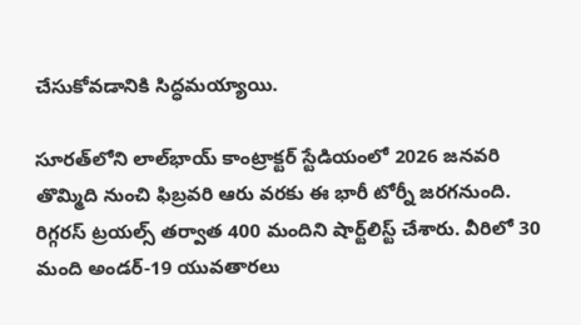చేసుకోవడానికి సిద్ధమయ్యాయి.

సూరత్‌లోని లాల్‌భాయ్ కాంట్రాక్టర్ స్టేడియంలో 2026 జనవరి తొమ్మిది నుంచి ఫిబ్రవరి ఆరు వరకు ఈ భారీ టోర్నీ జరగనుంది. రిగ్గరస్ ట్రయల్స్ తర్వాత 400 మందిని షార్ట్‌లిస్ట్ చేశారు. వీరిలో 30 మంది అండర్-19 యువతారలు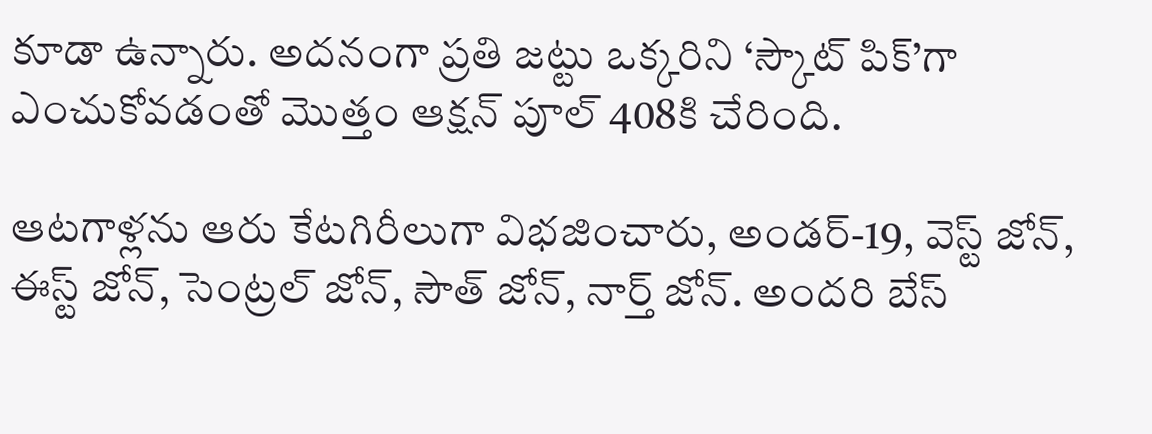కూడా ఉన్నారు. అదనంగా ప్రతి జట్టు ఒక్కరిని ‘స్కౌట్ పిక్’గా ఎంచుకోవడంతో మొత్తం ఆక్షన్ పూల్ 408కి చేరింది.

ఆటగాళ్లను ఆరు కేటగిరీలుగా విభజించారు, అండర్-19, వెస్ట్ జోన్, ఈస్ట్ జోన్, సెంట్రల్ జోన్, సౌత్ జోన్, నార్త్ జోన్. అందరి బేస్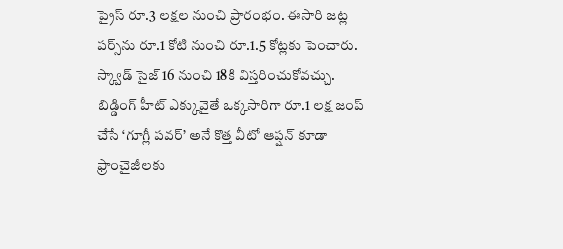ప్రైస్ రూ.3 లక్షల నుంచి ప్రారంభం. ఈసారి జట్ల పర్స్‌ను రూ.1 కోటి నుంచి రూ.1.5 కోట్లకు పెంచారు. స్క్వాడ్ సైజ్ 16 నుంచి 18కి విస్తరించుకోవచ్చు. బిడ్డింగ్ హీట్ ఎక్కువైతే ఒక్కసారిగా రూ.1 లక్ష జంప్ చేసే ‘గూగ్లీ పవర్’ అనే కొత్త వీటో ఆప్షన్ కూడా ఫ్రాంచైజీలకు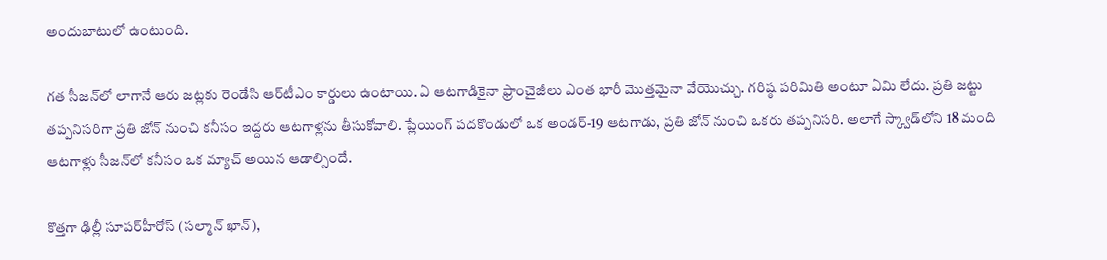అందుబాటులో ఉంటుంది.

గత సీజన్‌లో లాగానే ఆరు జట్లకు రెండేసి ఆర్‌టీఎం కార్డులు ఉంటాయి. ఏ ఆటగాడికైనా ఫ్రాంచైజీలు ఎంత భారీ మొత్తమైనా వేయొచ్చు. గరిష్ఠ పరిమితి అంటూ ఏమి లేదు. ప్రతి జట్టు తప్పనిసరిగా ప్రతి జోన్ నుంచి కనీసం ఇద్దరు ఆటగాళ్లను తీసుకోవాలి. ప్లేయింగ్ పదకొండులో ఒక అండర్-19 ఆటగాడు, ప్రతి జోన్ నుంచి ఒకరు తప్పనిసరి. అలాగే స్క్వాడ్‌లోని 18 మంది ఆటగాళ్లు సీజన్‌లో కనీసం ఒక మ్యాచ్ అయిన ఆడాల్సిందే.

కొత్తగా ఢిల్లీ సూపర్‌హీరోస్ (సల్మాన్ ఖాన్),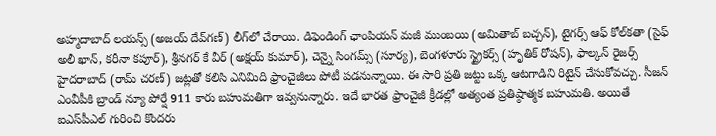అహ్మదాబాద్ లయన్స్ (అజయ్ దేవ్‌గణ్) లీగ్‌లో చేరాయి. డిఫెండింగ్ ఛాంపియన్ మజీ ముంబయి (అమితాబ్ బచ్చన్), టైగర్స్ ఆఫ్ కోల్‌కతా (సైఫ్ అలీ ఖాన్, కరీనా కపూర్), శ్రీనగర్ కే వీర్ (అక్షయ్ కుమార్), చెన్నై సింగమ్స్ (సూర్య), బెంగళూరు స్ట్రైకర్స్ (హృతిక్ రోషన్), ఫాల్కన్ రైజర్స్ హైదరాబాద్ (రామ్ చరణ్) జట్లతో కలిసి ఎనిమిది ఫ్రాంచైజీలు పోటీ పడనున్నాయి. ఈ సారి ప్రతి జట్టు ఒక్క ఆటగాడిని రిటైన్ చేసుకోవచ్చు. సీజన్ ఎంవీపీకి బ్రాండ్ న్యూ పోర్షే 911 కారు బహుమతిగా ఇవ్వనున్నారు. ఇదే భారత ఫ్రాంచైజీ క్రీడల్లో అత్యంత ప్రతిష్ఠాత్మక బహుమతి. అయితే ఐఎస్‌పీఎల్ గురించి కొందరు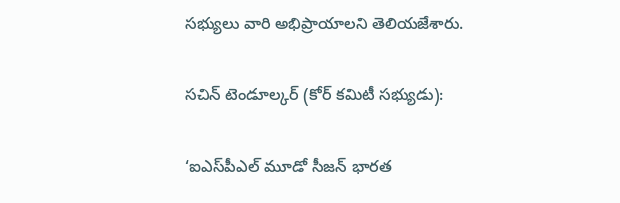సభ్యులు వారి అభిప్రాయాలని తెలియజేశారు.

సచిన్ టెండూల్కర్ (కోర్ కమిటీ సభ్యుడు):

‘ఐఎస్‌పీఎల్ మూడో సీజన్ భారత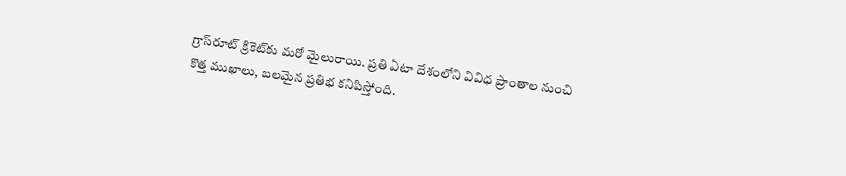గ్రాస్‌రూట్ క్రికెట్‌కు మరో మైలురాయి. ప్రతి ఏటా దేశంలోని వివిధ ప్రాంతాల నుంచి కొత్త ముఖాలు, బలమైన ప్రతిభ కనిపిస్తోంది.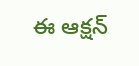ఈ ఆక్షన్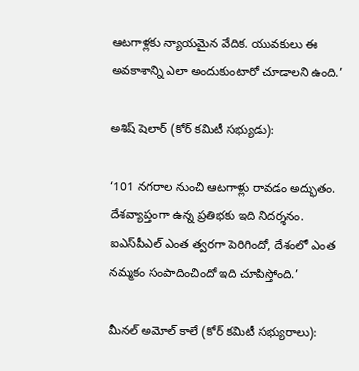ఆటగాళ్లకు న్యాయమైన వేదిక. యువకులు ఈ అవకాశాన్ని ఎలా అందుకుంటారో చూడాలని ఉంది.’

అశిష్ షెలార్ (కోర్ కమిటీ సభ్యుడు):

‘101 నగరాల నుంచి ఆటగాళ్లు రావడం అద్భుతం. దేశవ్యాప్తంగా ఉన్న ప్రతిభకు ఇది నిదర్శనం. ఐఎస్‌పీఎల్ ఎంత త్వరగా పెరిగిందో, దేశంలో ఎంత నమ్మకం సంపాదించిందో ఇది చూపిస్తోంది.’

మీనల్ అమోల్ కాలే (కోర్ కమిటీ సభ్యురాలు):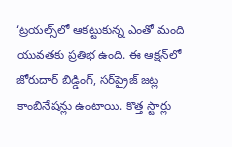‘ట్రయల్స్‌లో ఆకట్టుకున్న ఎంతో మంది యువతకు ప్రతిభ ఉంది. ఈ ఆక్షన్‌లో జోరుదార్ బిడ్డింగ్, సర్‌ప్రైజ్ జట్ల కాంబినేషన్లు ఉంటాయి. కొత్త స్టార్లు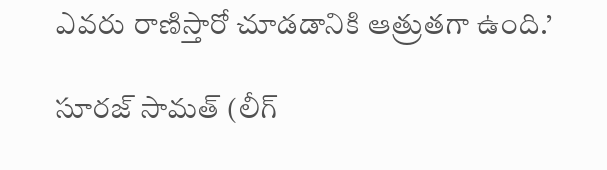ఎవరు రాణిస్తారో చూడడానికి ఆత్రుతగా ఉంది.’

సూరజ్ సామత్ (లీగ్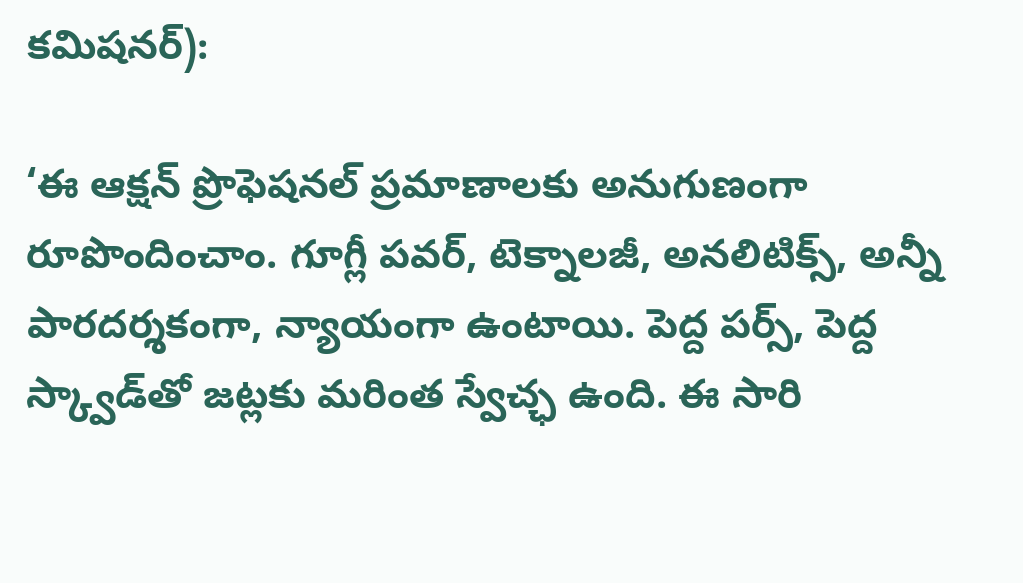కమిషనర్):

‘ఈ ఆక్షన్ ప్రొఫెషనల్ ప్రమాణాలకు అనుగుణంగా రూపొందించాం. గూగ్లీ పవర్, టెక్నాలజీ, అనలిటిక్స్, అన్నీ పారదర్శకంగా, న్యాయంగా ఉంటాయి. పెద్ద పర్స్, పెద్ద స్క్వాడ్‌తో జట్లకు మరింత స్వేచ్ఛ ఉంది. ఈ సారి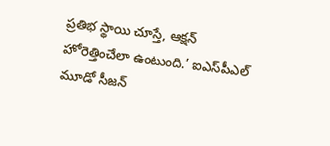ప్రతిభ స్థాయి చూస్తే, ఆక్షన్ హోరెత్తించేలా ఉంటుంది.’ ఐఎస్‌పీఎల్ మూడో సీజన్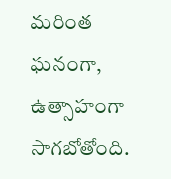మరింత ఘనంగా, ఉత్సాహంగా సాగబోతోంది.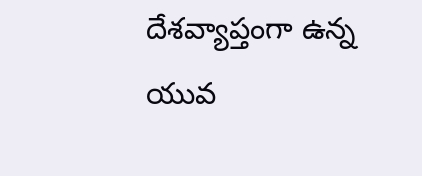దేశవ్యాప్తంగా ఉన్న యువ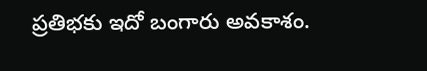ప్రతిభకు ఇదో బంగారు అవకాశం.